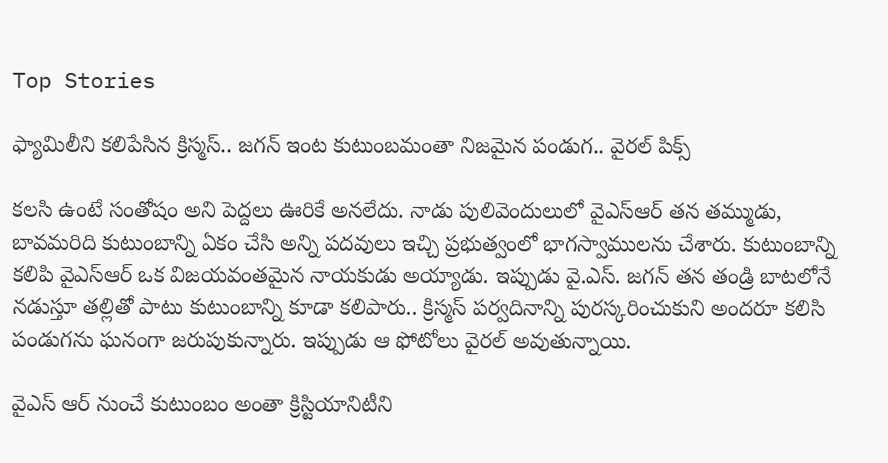Top Stories

ఫ్యామిలీని కలిపేసిన క్రిస్మస్.. జగన్ ఇంట కుటుంబమంతా నిజమైన పండుగ.. వైరల్ పిక్స్

కలసి ఉంటే సంతోషం అని పెద్దలు ఊరికే అనలేదు. నాడు పులివెందులులో వైఎస్ఆర్ తన తమ్ముడు, బావమరిది కుటుంబాన్ని ఏకం చేసి అన్ని పదవులు ఇచ్చి ప్రభుత్వంలో భాగస్వాములను చేశారు. కుటుంబాన్ని కలిపి వైఎస్ఆర్ ఒక విజయవంతమైన నాయకుడు అయ్యాడు. ఇప్పుడు వై.ఎస్. జగన్ తన తండ్రి బాటలోనే నడుస్తూ తల్లితో పాటు కుటుంబాన్ని కూడా కలిపారు.. క్రిస్మస్ పర్వదినాన్ని పురస్కరించుకుని అందరూ కలిసి పండుగను ఘనంగా జరుపుకున్నారు. ఇప్పుడు ఆ ఫోటోలు వైరల్ అవుతున్నాయి.

వైఎస్ ఆర్ నుంచే కుటుంబం అంతా క్రిస్టియానిటీని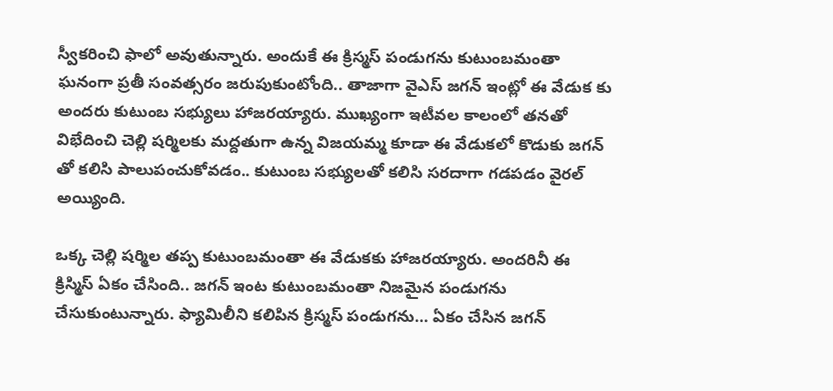స్వీకరించి ఫాలో అవుతున్నారు. అందుకే ఈ క్రిస్మస్ పండుగను కుటుంబమంతా ఘనంగా ప్రతీ సంవత్సరం జరుపుకుంటోంది.. తాజాగా వైఎస్ జగన్ ఇంట్లో ఈ వేడుక కు అందరు కుటుంబ సభ్యులు హాజరయ్యారు. ముఖ్యంగా ఇటీవల కాలంలో తనతో విభేదించి చెల్లి షర్మిలకు మద్దతుగా ఉన్న విజయమ్మ కూడా ఈ వేడుకలో కొడుకు జగన్ తో కలిసి పాలుపంచుకోవడం.. కుటుంబ సభ్యులతో కలిసి సరదాగా గడపడం వైరల్ అయ్యింది.

ఒక్క చెల్లి షర్మిల తప్ప కుటుంబమంతా ఈ వేడుకకు హాజరయ్యారు. అందరినీ ఈ క్రిస్మిస్ ఏకం చేసింది.. జగన్ ఇంట కుటుంబమంతా నిజమైన పండుగను చేసుకుంటున్నారు. ఫ్యామిలీని కలిపిన క్రిస్మస్ పండుగను… ఏకం చేసిన జగన్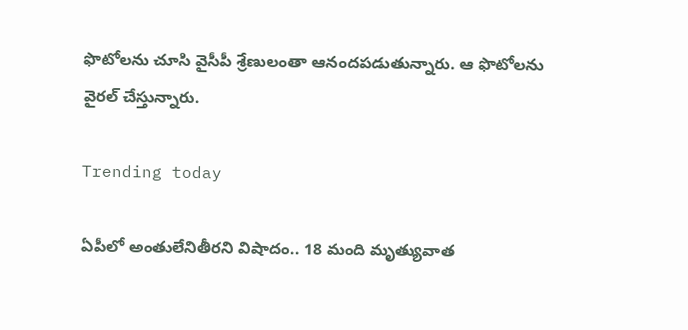ఫొటోలను చూసి వైసీపీ శ్రేణులంతా ఆనందపడుతున్నారు. ఆ ఫొటోలను వైరల్ చేస్తున్నారు.

Trending today

ఏపీలో అంతులేనితీరని విషాదం.. 18 మంది మృత్యువాత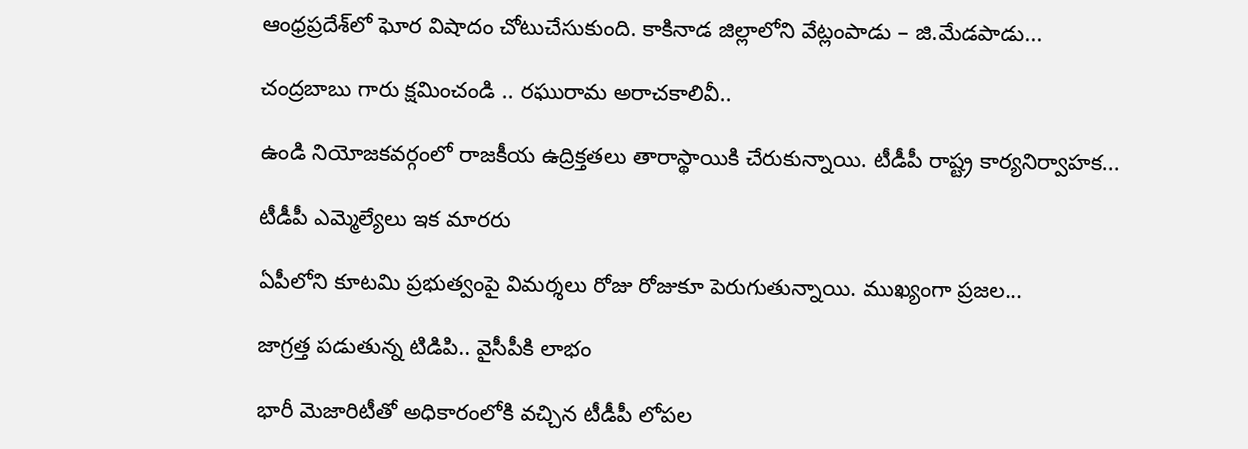ఆంధ్రప్రదేశ్‌లో ఘోర విషాదం చోటుచేసుకుంది. కాకినాడ జిల్లాలోని వేట్లంపాడు – జి.మేడపాడు...

చంద్రబాబు గారు క్షమించండి .. రఘురామ అరాచకాలివీ..

ఉండి నియోజకవర్గంలో రాజకీయ ఉద్రిక్తతలు తారాస్థాయికి చేరుకున్నాయి. టీడీపీ రాష్ట్ర కార్యనిర్వాహక...

టీడీపీ ఎమ్మెల్యేలు ఇక మారరు

ఏపీలోని కూటమి ప్రభుత్వంపై విమర్శలు రోజు రోజుకూ పెరుగుతున్నాయి. ముఖ్యంగా ప్రజల...

జాగ్రత్త పడుతున్న టిడిపి.. వైసీపీకి లాభం

భారీ మెజారిటీతో అధికారంలోకి వచ్చిన టీడీపీ లోపల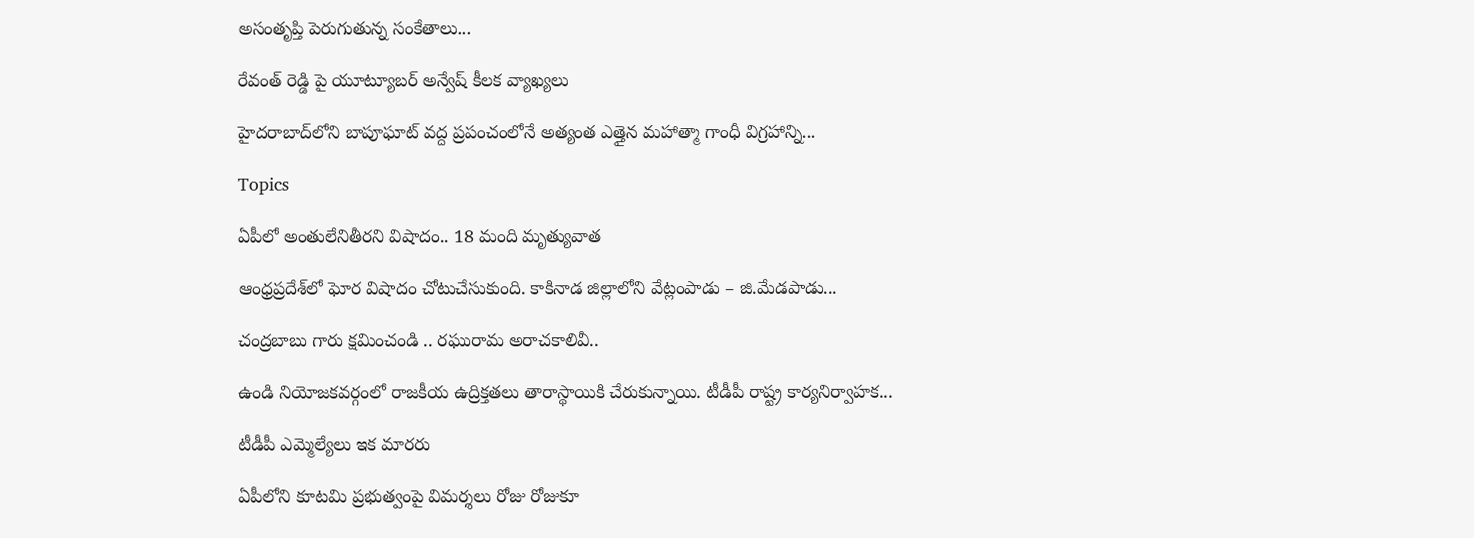అసంతృప్తి పెరుగుతున్న సంకేతాలు...

రేవంత్ రెడ్డి పై యూట్యూబర్ అన్వేష్ కీలక వ్యాఖ్యలు

హైదరాబాద్‌లోని బాపూఘాట్ వద్ద ప్రపంచంలోనే అత్యంత ఎత్తైన మహాత్మా గాంధీ విగ్రహాన్ని...

Topics

ఏపీలో అంతులేనితీరని విషాదం.. 18 మంది మృత్యువాత

ఆంధ్రప్రదేశ్‌లో ఘోర విషాదం చోటుచేసుకుంది. కాకినాడ జిల్లాలోని వేట్లంపాడు – జి.మేడపాడు...

చంద్రబాబు గారు క్షమించండి .. రఘురామ అరాచకాలివీ..

ఉండి నియోజకవర్గంలో రాజకీయ ఉద్రిక్తతలు తారాస్థాయికి చేరుకున్నాయి. టీడీపీ రాష్ట్ర కార్యనిర్వాహక...

టీడీపీ ఎమ్మెల్యేలు ఇక మారరు

ఏపీలోని కూటమి ప్రభుత్వంపై విమర్శలు రోజు రోజుకూ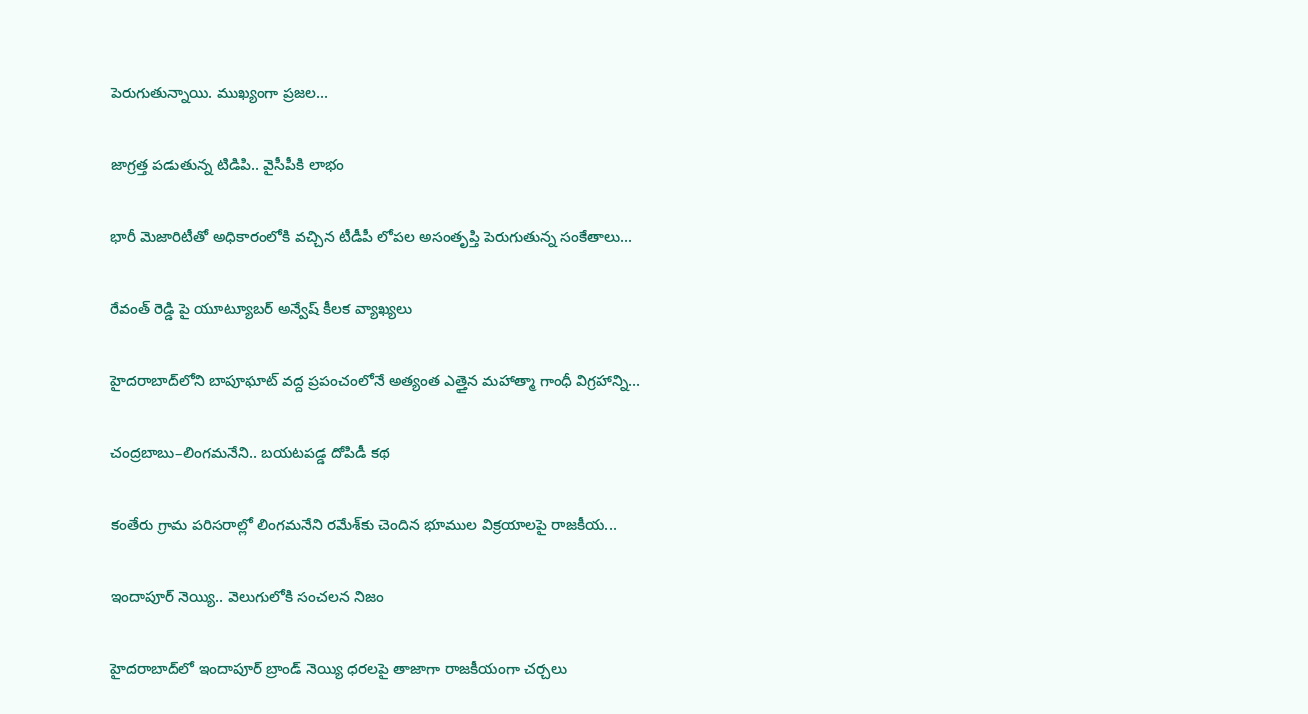పెరుగుతున్నాయి. ముఖ్యంగా ప్రజల...

జాగ్రత్త పడుతున్న టిడిపి.. వైసీపీకి లాభం

భారీ మెజారిటీతో అధికారంలోకి వచ్చిన టీడీపీ లోపల అసంతృప్తి పెరుగుతున్న సంకేతాలు...

రేవంత్ రెడ్డి పై యూట్యూబర్ అన్వేష్ కీలక వ్యాఖ్యలు

హైదరాబాద్‌లోని బాపూఘాట్ వద్ద ప్రపంచంలోనే అత్యంత ఎత్తైన మహాత్మా గాంధీ విగ్రహాన్ని...

చంద్రబాబు–లింగమనేని.. బయటపడ్డ దోపిడీ కథ

కంతేరు గ్రామ పరిసరాల్లో లింగమనేని రమేశ్‌కు చెందిన భూముల విక్రయాలపై రాజకీయ...

ఇందాపూర్ నెయ్యి.. వెలుగులోకి సంచలన నిజం

హైదరాబాద్‌లో ఇందాపూర్ బ్రాండ్ నెయ్యి ధరలపై తాజాగా రాజకీయంగా చర్చలు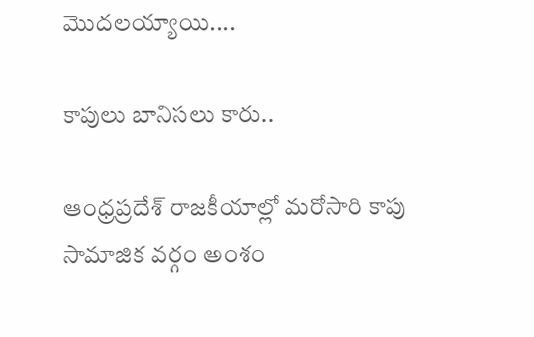మొదలయ్యాయి....

కాపులు బానిసలు కారు..

ఆంధ్రప్రదేశ్ రాజకీయాల్లో మరోసారి కాపు సామాజిక వర్గం అంశం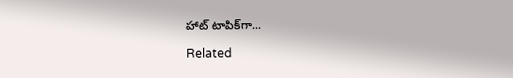హాట్ టాపిక్‌గా...

Related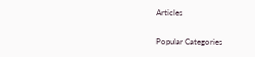Articles

Popular Categories